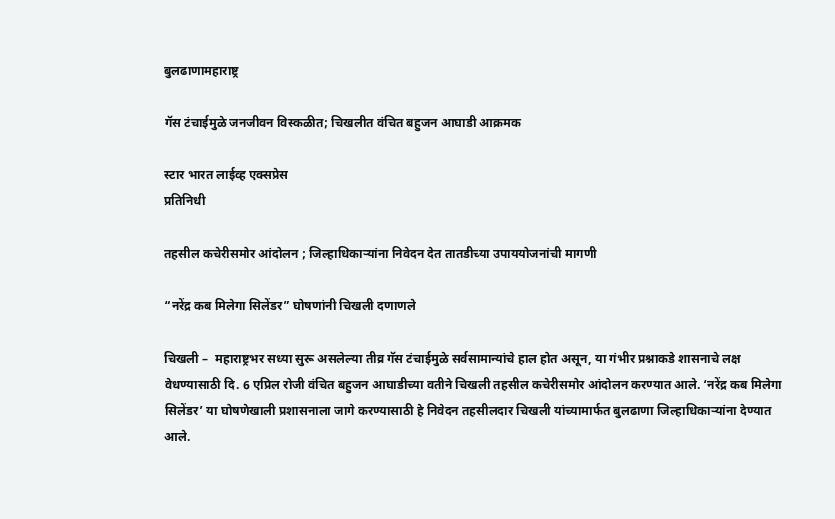बुलढाणामहाराष्ट्र

गॅस टंचाईमुळे जनजीवन विस्कळीत; चिखलीत वंचित बहुजन आघाडी आक्रमक

स्टार भारत लाईव्ह एक्सप्रेस
प्रतिनिधी

तहसील कचेरीसमोर आंदोलन ; जिल्हाधिकाऱ्यांना निवेदन देत तातडीच्या उपाययोजनांची मागणी

“नरेंद्र कब मिलेगा सिलेंडर” घोषणांनी चिखली दणाणले

चिखली –  महाराष्ट्रभर सध्या सुरू असलेल्या तीव्र गॅस टंचाईमुळे सर्वसामान्यांचे हाल होत असून, या गंभीर प्रश्नाकडे शासनाचे लक्ष वेधण्यासाठी दि. 6 एप्रिल रोजी वंचित बहुजन आघाडीच्या वतीने चिखली तहसील कचेरीसमोर आंदोलन करण्यात आले. ‘नरेंद्र कब मिलेगा सिलेंडर’ या घोषणेखाली प्रशासनाला जागे करण्यासाठी हे निवेदन तहसीलदार चिखली यांच्यामार्फत बुलढाणा जिल्हाधिकाऱ्यांना देण्यात आले.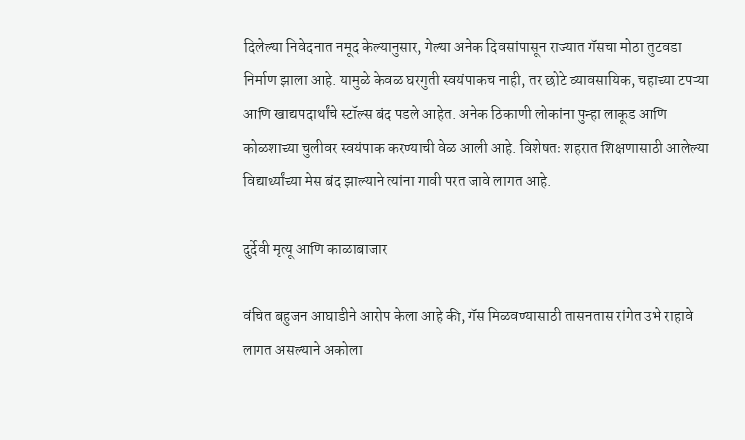दिलेल्या निवेदनात नमूद केल्यानुसार, गेल्या अनेक दिवसांपासून राज्यात गॅसचा मोठा तुटवडा निर्माण झाला आहे. यामुळे केवळ घरगुती स्वयंपाकच नाही, तर छोटे व्यावसायिक, चहाच्या टपऱ्या आणि खाद्यपदार्थांचे स्टॉल्स बंद पडले आहेत. अनेक ठिकाणी लोकांना पुन्हा लाकूड आणि कोळशाच्या चुलीवर स्वयंपाक करण्याची वेळ आली आहे. विशेषतः शहरात शिक्षणासाठी आलेल्या विद्यार्थ्यांच्या मेस बंद झाल्याने त्यांना गावी परत जावे लागत आहे.

दुर्देवी मृत्यू आणि काळाबाजार

वंचित बहुजन आघाडीने आरोप केला आहे की, गॅस मिळवण्यासाठी तासनतास रांगेत उभे राहावे लागत असल्याने अकोला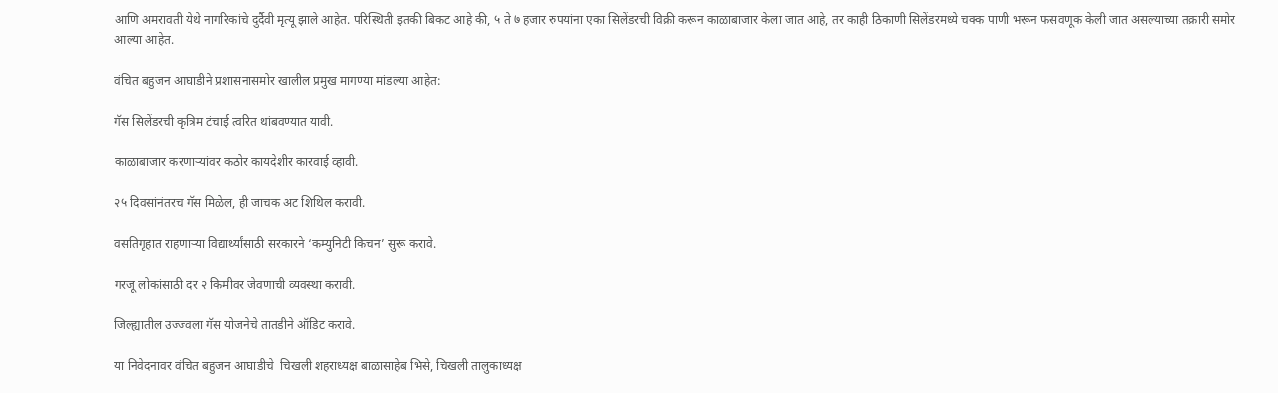आणि अमरावती येथे नागरिकांचे दुर्दैवी मृत्यू झाले आहेत. परिस्थिती इतकी बिकट आहे की, ५ ते ७ हजार रुपयांना एका सिलेंडरची विक्री करून काळाबाजार केला जात आहे, तर काही ठिकाणी सिलेंडरमध्ये चक्क पाणी भरून फसवणूक केली जात असल्याच्या तक्रारी समोर आल्या आहेत.

वंचित बहुजन आघाडीने प्रशासनासमोर खालील प्रमुख मागण्या मांडल्या आहेत:

गॅस सिलेंडरची कृत्रिम टंचाई त्वरित थांबवण्यात यावी.

काळाबाजार करणाऱ्यांवर कठोर कायदेशीर कारवाई व्हावी.

२५ दिवसांनंतरच गॅस मिळेल, ही जाचक अट शिथिल करावी.

वसतिगृहात राहणाऱ्या विद्यार्थ्यांसाठी सरकारने ‘कम्युनिटी किचन’ सुरू करावे.

गरजू लोकांसाठी दर २ किमीवर जेवणाची व्यवस्था करावी.

जिल्ह्यातील उज्ज्वला गॅस योजनेचे तातडीने ऑडिट करावे.

या निवेदनावर वंचित बहुजन आघाडीचे  चिखली शहराध्यक्ष बाळासाहेब भिसे, चिखली तालुकाध्यक्ष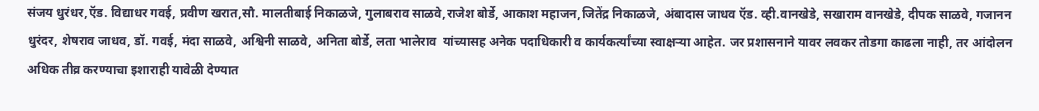संजय धुरंधर,ऍड. विद्याधर गवई, प्रवीण खरात,सौ. मालतीबाई निकाळजे, गुलाबराव साळवे,राजेश बोर्डे, आकाश महाजन,जितेंद्र निकाळजे, अंबादास जाधव ऍड. व्ही.वानखेडे, सखाराम वानखेडे, दीपक साळवे, गजानन धुरंदर, शेषराव जाधव, डॉ. गवई, मंदा साळवे, अश्विनी साळवे, अनिता बोर्डे, लता भालेराव  यांच्यासह अनेक पदाधिकारी व कार्यकर्त्यांच्या स्वाक्षऱ्या आहेत. जर प्रशासनाने यावर लवकर तोडगा काढला नाही, तर आंदोलन अधिक तीव्र करण्याचा इशाराही यावेळी देण्यात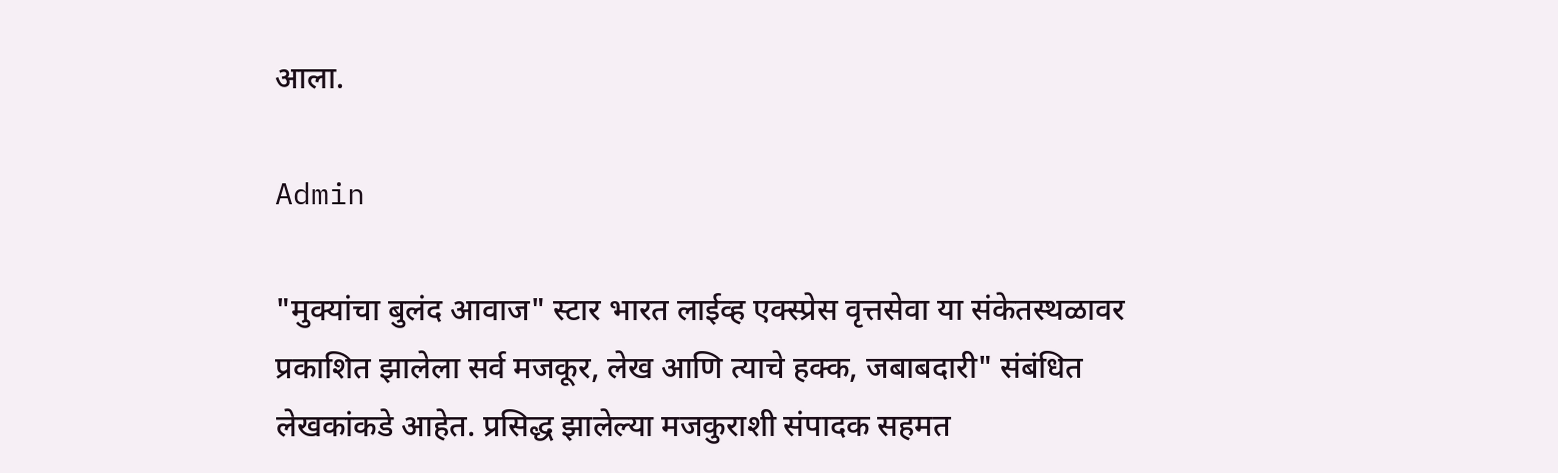आला.

Admin

"मुक्यांचा बुलंद आवाज" स्टार भारत लाईव्ह एक्स्प्रेस वृत्तसेवा या संकेतस्थळावर प्रकाशित झालेला सर्व मजकूर, लेख आणि त्याचे हक्क, जबाबदारी" संबंधित लेखकांकडे आहेत. प्रसिद्ध झालेल्या मजकुराशी संपादक सहमत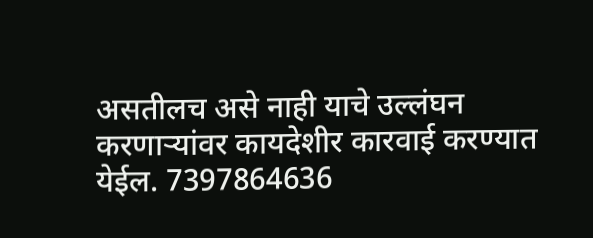असतीलच असे नाही याचे उल्लंघन करणाऱ्यांवर कायदेशीर कारवाई करण्यात येईल. 7397864636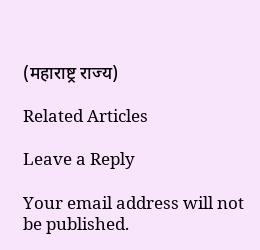(महाराष्ट्र राज्य)

Related Articles

Leave a Reply

Your email address will not be published.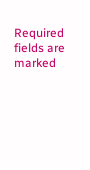Required fields are marked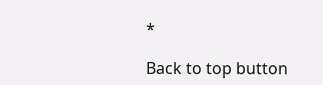*

Back to top button